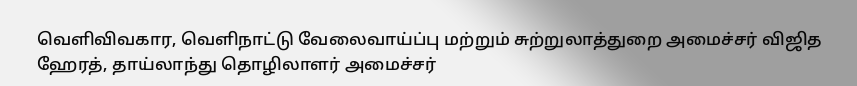வெளிவிவகார, வெளிநாட்டு வேலைவாய்ப்பு மற்றும் சுற்றுலாத்துறை அமைச்சர் விஜித ஹேரத், தாய்லாந்து தொழிலாளர் அமைச்சர்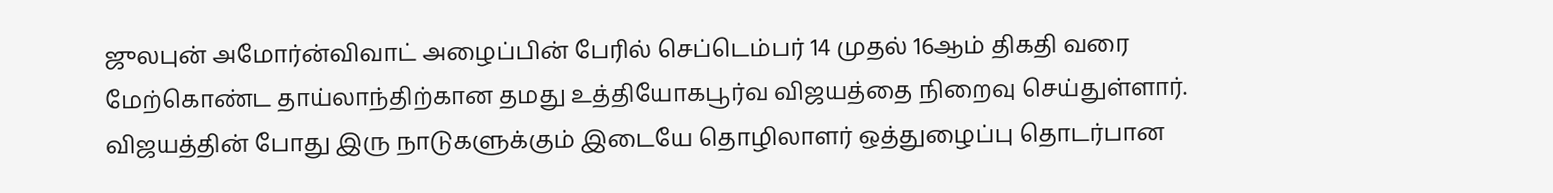ஜுலபுன் அமோர்ன்விவாட் அழைப்பின் பேரில் செப்டெம்பர் 14 முதல் 16ஆம் திகதி வரை மேற்கொண்ட தாய்லாந்திற்கான தமது உத்தியோகபூர்வ விஜயத்தை நிறைவு செய்துள்ளார்.
விஜயத்தின் போது இரு நாடுகளுக்கும் இடையே தொழிலாளர் ஒத்துழைப்பு தொடர்பான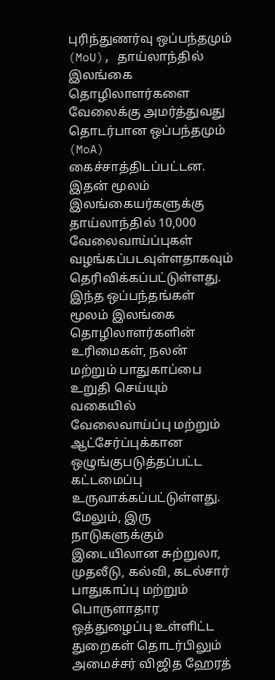புரிந்துணர்வு ஒப்பந்தமும் (MoU), தாய்லாந்தில் இலங்கை தொழிலாளர்களை வேலைக்கு அமர்த்துவது தொடர்பான ஒப்பந்தமும் (MoA) கைச்சாத்திடப்பட்டன.
இதன் மூலம் இலங்கையர்களுக்கு தாய்லாந்தில் 10,000 வேலைவாய்ப்புகள் வழங்கப்படவுள்ளதாகவும் தெரிவிக்கப்பட்டுள்ளது.
இந்த ஒப்பந்தங்கள் மூலம் இலங்கை தொழிலாளர்களின் உரிமைகள், நலன் மற்றும் பாதுகாப்பை உறுதி செய்யும் வகையில் வேலைவாய்ப்பு மற்றும் ஆட்சேர்ப்புக்கான ஒழுங்குபடுத்தப்பட்ட கட்டமைப்பு உருவாக்கப்பட்டுள்ளது.
மேலும், இரு நாடுகளுக்கும் இடையிலான சுற்றுலா, முதலீடு, கல்வி, கடல்சார் பாதுகாப்பு மற்றும் பொருளாதார ஒத்துழைப்பு உள்ளிட்ட துறைகள் தொடர்பிலும் அமைச்சர் விஜித ஹேரத்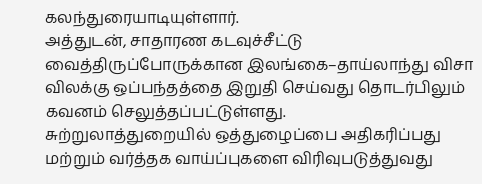கலந்துரையாடியுள்ளார்.
அத்துடன், சாதாரண கடவுச்சீட்டு வைத்திருப்போருக்கான இலங்கை–தாய்லாந்து விசா விலக்கு ஒப்பந்தத்தை இறுதி செய்வது தொடர்பிலும் கவனம் செலுத்தப்பட்டுள்ளது.
சுற்றுலாத்துறையில் ஒத்துழைப்பை அதிகரிப்பது மற்றும் வர்த்தக வாய்ப்புகளை விரிவுபடுத்துவது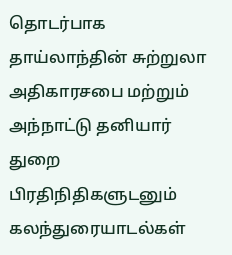தொடர்பாக தாய்லாந்தின் சுற்றுலா அதிகாரசபை மற்றும் அந்நாட்டு தனியார் துறை பிரதிநிதிகளுடனும் கலந்துரையாடல்கள்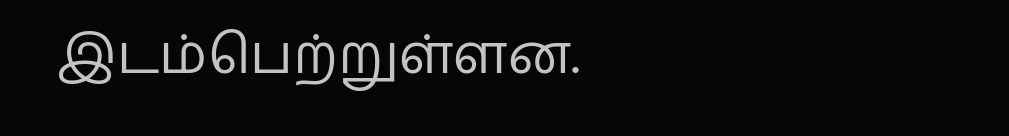இடம்பெற்றுள்ளன.